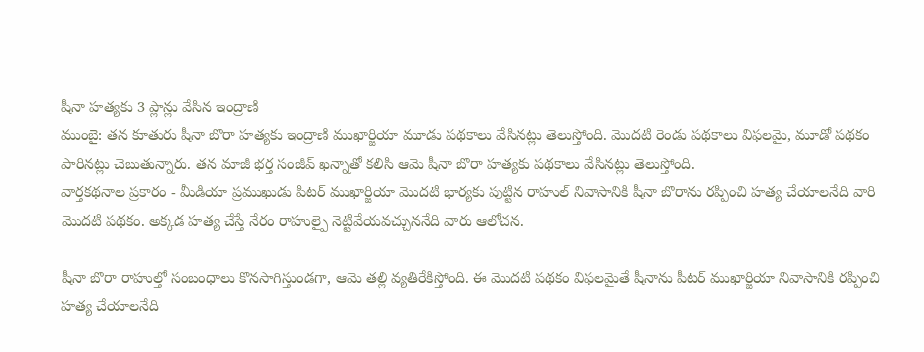షీనా హత్యకు 3 ప్లాన్లు వేసిన ఇంద్రాణి
ముంబై: తన కూతురు షీనా బొరా హత్యకు ఇంద్రాణి ముఖార్జియా మూడు పథకాలు వేసినట్లు తెలుస్తోంది. మొదటి రెండు పథకాలు విఫలమై, మూడో పథకం పారినట్లు చెబుతున్నారు. తన మాజీ భర్త సంజీవ్ ఖన్నాతో కలిసి ఆమె షీనా బొరా హత్యకు పథకాలు వేసినట్లు తెలుస్తోంది.
వార్తకథనాల ప్రకారం - మీడియా ప్రముఖుడు పిటర్ ముఖార్జియా మొదటి భార్యకు పుట్టిన రాహుల్ నివాసానికి షీనా బొరాను రప్పించి హత్య చేయాలనేది వారి మొదటి పథకం. అక్కడ హత్య చేస్తే నేరం రాహుల్పై నెట్టివేయవచ్చుననేది వారు ఆలోచన.

షీనా బొరా రాహుల్తో సంబంధాలు కొనసాగిస్తుండగా, ఆమె తల్లి వ్యతిరేకిస్తోంది. ఈ మొదటి పథకం విఫలమైతే షీనాను పీటర్ ముఖార్జియా నివాసానికి రప్పించి హత్య చేయాలనేది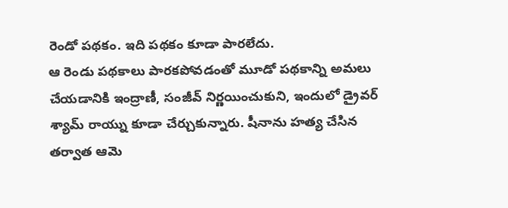రెండో పథకం. ఇది పథకం కూడా పారలేదు.
ఆ రెండు పథకాలు పారకపోవడంతో మూడో పథకాన్ని అమలు చేయడానికి ఇంద్రాణీ, సంజీవ్ నిర్ణయించుకుని, ఇందులో డ్రైవర్ శ్యామ్ రాయ్ను కూడా చేర్చుకున్నారు. షీనాను హత్య చేసిన తర్వాత ఆమె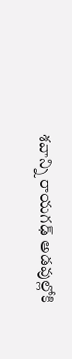శవాన్ని రాయగఢ్ అడవుల్లోకి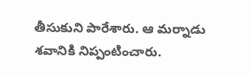తీసుకుని పారేశారు. ఆ మర్నాడు శవానికి నిప్పంటించారు.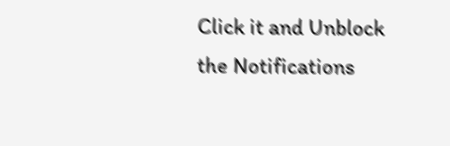Click it and Unblock the Notifications